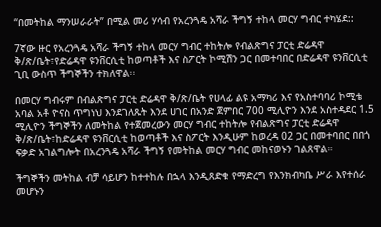“በመትከል ማንሠራራት” በሚል መሪ ሃሳብ የአረንጓዴ አሻራ ችግኝ ተከላ መርሃ ግብር ተካሄደ::

7ኛው ዙር የአረንጓዴ አሻራ ችግኝ ተከላ መርሃ ግብር ተከትሎ የብልጽግና ፓርቲ ድሬዳዋ ቅ/ጽ/ቤት፣የድሬዳዋ ዩንቨርሲቲ ከወጣቶች እና ስፖርት ኮሚሽን ጋር በመተባበር በድሬዳዋ ዩንቨርሲቲ ጊቢ ውስጥ ችግኞችን ተክለዋል፡፡

በመርሃ ግብሩም በብልጽግና ፓርቲ ድሬዳዋ ቅ/ጽ/ቤት የሀላፊ ልዩ አማካሪ እና የአስተባባሪ ኮሚቴ አባል አቶ ዮናስ ጥግነህ እንደገለጹት እንደ ሀገር በአንድ ጀምበር 700 ሚሊዮን እንደ አስተዳደር 1.5 ሚሊዮን ችግኞችን ለመትከል የተጀመረውን መርሃ ግብር ተከትሎ የብልጽግና ፓርቲ ድሬዳዋ ቅ/ጽ/ቤት፣ከድሬዳዋ ዩንቨርሲቲ ከወጣቶች እና ስፖርት እንዲሁም ከወረዳ 02 ጋር በመተባበር በበጎ ፍቃድ አገልግሎት በአረንጓዴ አሻራ ችግኝ የመትከል መርሃ ግብር መከናወኑን ገልጸዋል።

ችግኞችን መትከል ብቻ ሳይሆን ከተተከሉ በኋላ እንዲጸድቁ የማድረግ የእንክብካቤ ሥራ እየተሰራ መሆኑን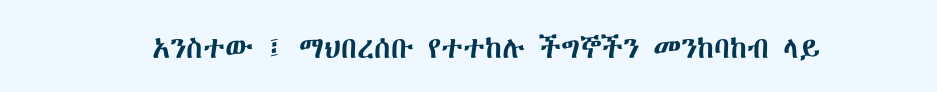አንስተው ፤ ማህበረሰቡ የተተከሉ ችግኞችን መንከባከብ ላይ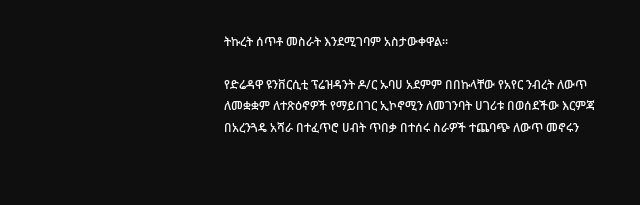ትኩረት ሰጥቶ መስራት እንደሚገባም አስታውቀዋል፡፡

የድሬዳዋ ዩንቨርሲቲ ፕሬዝዳንት ዶ/ር ኡባሀ አደምም በበኩላቸው የአየር ንብረት ለውጥ ለመቋቋም ለተጽዕኖዎች የማይበገር ኢኮኖሚን ለመገንባት ሀገሪቱ በወሰደችው እርምጃ በአረንጓዴ አሻራ በተፈጥሮ ሀብት ጥበቃ በተሰሩ ስራዎች ተጨባጭ ለውጥ መኖሩን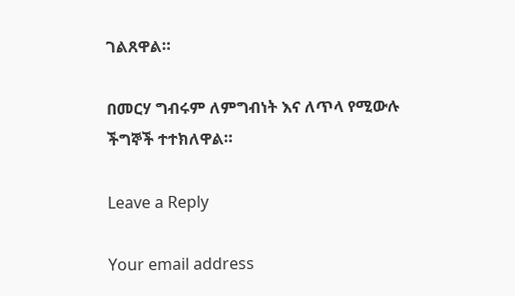ገልጸዋል።

በመርሃ ግብሩም ለምግብነት እና ለጥላ የሚውሉ ችግኞች ተተክለዋል።

Leave a Reply

Your email address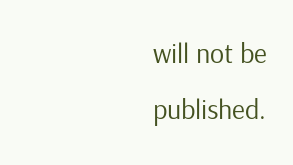will not be published.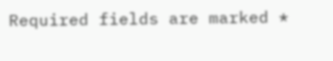Required fields are marked *